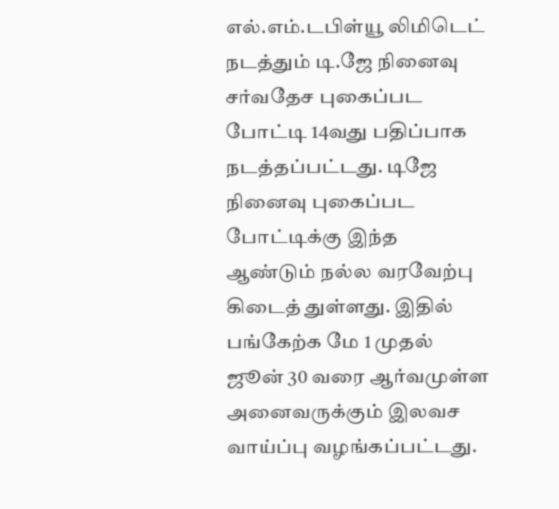எல்.எம்.டபிள்யூ லிமிடெட் நடத்தும் டி.ஜே நினைவு சர்வதேச புகைப்பட போட்டி 14வது பதிப்பாக நடத்தப்பட்டது. டிஜே நினைவு புகைப்பட போட்டிக்கு இந்த ஆண்டும் நல்ல வரவேற்பு கிடைத் துள்ளது. இதில் பங்கேற்க மே 1 முதல் ஜூன் 30 வரை ஆர்வமுள்ள அனைவருக்கும் இலவச வாய்ப்பு வழங்கப்பட்டது.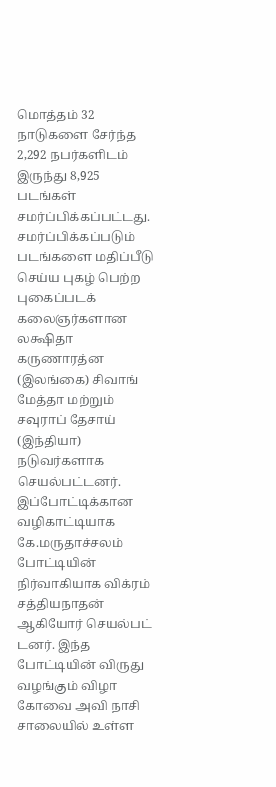மொத்தம் 32 நாடுகளை சேர்ந்த 2,292 நபர்களிடம் இருந்து 8,925 படங்கள் சமர்ப்பிக்கப்பட்டது. சமர்ப்பிக்கப்படும் படங்களை மதிப்பீடு செய்ய புகழ் பெற்ற புகைப்படக் கலைஞர்களான லக்ஷிதா கருணாரத்ன (இலங்கை) சிவாங் மேத்தா மற்றும் சவுராப் தேசாய் (இந்தியா) நடுவர்களாக செயல்பட்டனர். இப்போட்டிக்கான வழிகாட்டியாக கே.மருதாச்சலம் போட்டியின் நிர்வாகியாக விக்ரம் சத்தியநாதன் ஆகியோர் செயல்பட் டனர். இந்த போட்டியின் விருது வழங்கும் விழா கோவை அவி நாசி சாலையில் உள்ள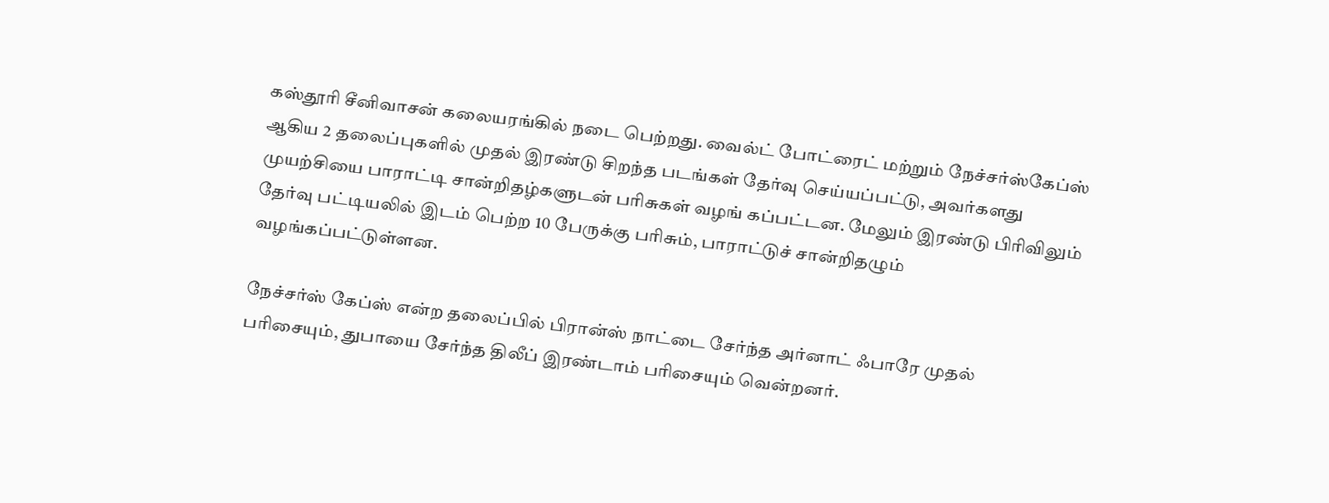கஸ்தூரி சீனிவாசன் கலையரங்கில் நடை பெற்றது. வைல்ட் போட்ரைட் மற்றும் நேச்சர்ஸ்கேப்ஸ் ஆகிய 2 தலைப்புகளில் முதல் இரண்டு சிறந்த படங்கள் தேர்வு செய்யப்பட்டு, அவர்களது முயற்சியை பாராட்டி சான்றிதழ்களுடன் பரிசுகள் வழங் கப்பட்டன. மேலும் இரண்டு பிரிவிலும் தேர்வு பட்டியலில் இடம் பெற்ற 10 பேருக்கு பரிசும், பாராட்டுச் சான்றிதழும் வழங்கப்பட்டுள்ளன.

நேச்சர்ஸ் கேப்ஸ் என்ற தலைப்பில் பிரான்ஸ் நாட்டை சேர்ந்த அர்னாட் ஃபாரே முதல் பரிசையும், துபாயை சேர்ந்த திலீப் இரண்டாம் பரிசையும் வென்றனர்.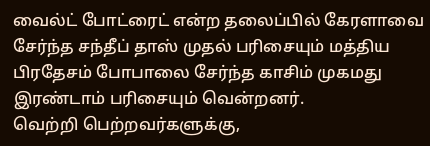வைல்ட் போட்ரைட் என்ற தலைப்பில் கேரளாவை சேர்ந்த சந்தீப் தாஸ் முதல் பரிசையும் மத்திய பிரதேசம் போபாலை சேர்ந்த காசிம் முகமது இரண்டாம் பரிசையும் வென்றனர்.
வெற்றி பெற்றவர்களுக்கு,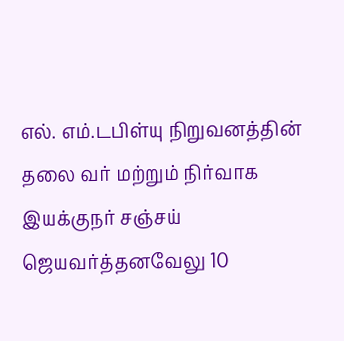எல். எம்.டபிள்யு நிறுவனத்தின் தலை வர் மற்றும் நிர்வாக இயக்குநர் சஞ்சய் ஜெயவர்த்தனவேலு 10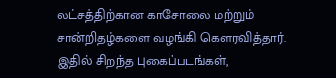லட்சத்திற்கான காசோலை மற்றும் சான்றிதழ்களை வழங்கி கௌரவித்தார். இதில் சிறந்த புகைப்படங்கள்,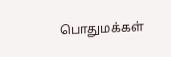பொதுமக்கள்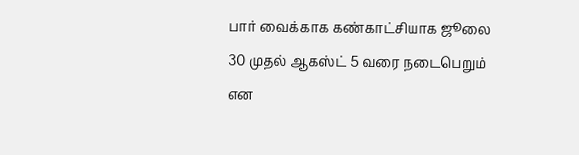பார் வைக்காக கண்காட்சியாக ஜூலை 30 முதல் ஆகஸ்ட் 5 வரை நடைபெறும் என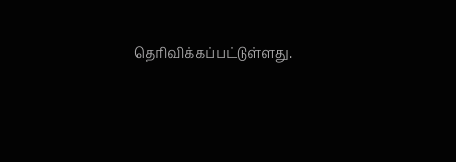தெரிவிக்கப்பட்டுள்ளது.